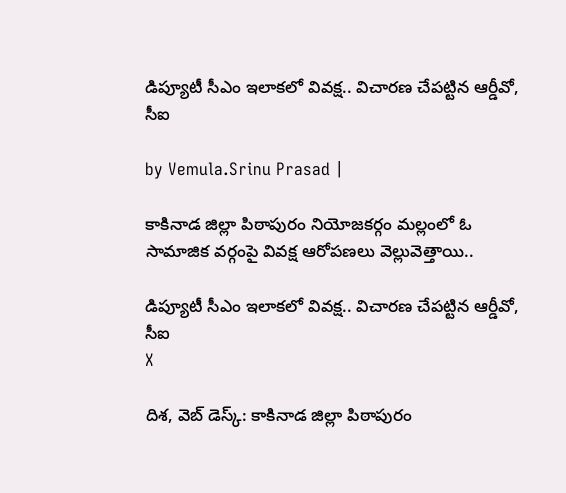డిప్యూటీ సీఎం ఇలాకలో వివక్ష.. విచారణ చేపట్టిన ఆర్డీవో, సీఐ

by Vemula.Srinu Prasad |

కాకినాడ జిల్లా పిఠాపురం నియోజకర్గం మల్లంలో ఓ సామాజిక వర్గంపై వివక్ష ఆరోపణలు వెల్లువెత్తాయి..

డిప్యూటీ సీఎం ఇలాకలో వివక్ష.. విచారణ చేపట్టిన ఆర్డీవో, సీఐ
X

దిశ, వెబ్ డెస్క్: కాకినాడ జిల్లా పిఠాపురం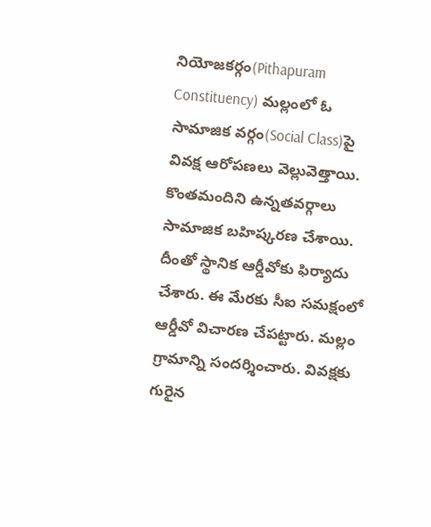నియోజకర్గం(Pithapuram Constituency) మల్లంలో ఓ సామాజిక వర్గం(Social Class)పై వివక్ష ఆరోపణలు వెల్లువెత్తాయి. కొంతమందిని ఉన్నతవర్గాలు సామాజిక బహిష్కరణ చేశాయి. దీంతో స్థానిక ఆర్డీవోకు ఫిర్యాదు చేశారు. ఈ మేరకు సీఐ సమక్షంలో ఆర్డీవో విచారణ చేపట్టారు. మల్లం గ్రామాన్ని సందర్శించారు. వివక్షకు గురైన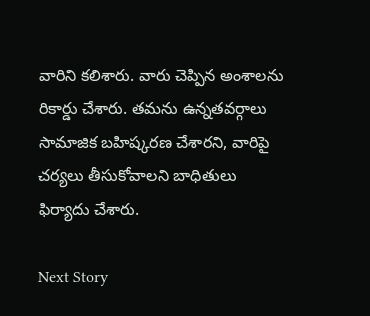వారిని కలిశారు. వారు చెప్పిన అంశాలను రికార్డు చేశారు. తమను ఉన్నతవర్గాలు సామాజిక బహిష్కరణ చేశారని, వారిపై చర్యలు తీసుకోవాలని బాధితులు ఫిర్యాదు చేశారు.

Next Story